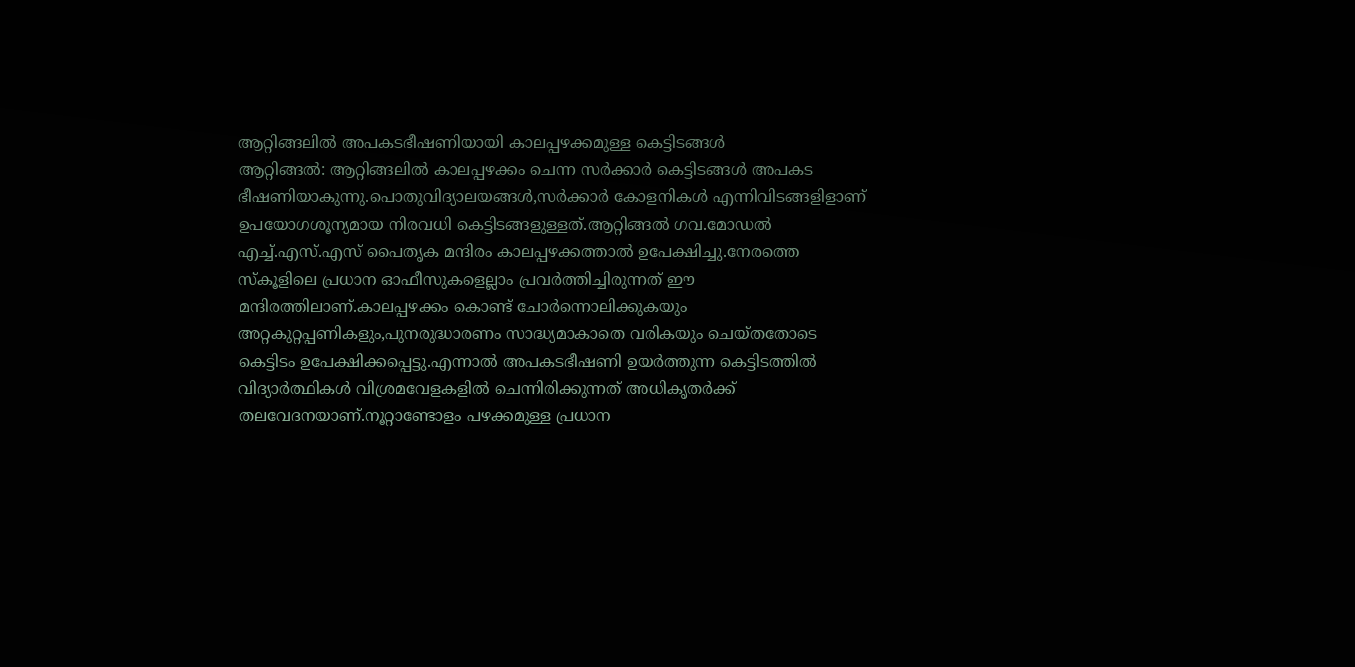ആറ്റിങ്ങലിൽ അപകടഭീഷണിയായി കാലപ്പഴക്കമുള്ള കെട്ടിടങ്ങൾ
ആറ്റിങ്ങൽ: ആറ്റിങ്ങലിൽ കാലപ്പഴക്കം ചെന്ന സർക്കാർ കെട്ടിടങ്ങൾ അപകട ഭീഷണിയാകുന്നു.പൊതുവിദ്യാലയങ്ങൾ,സർക്കാർ കോളനികൾ എന്നിവിടങ്ങളിളാണ് ഉപയോഗശൂന്യമായ നിരവധി കെട്ടിടങ്ങളുള്ളത്.ആറ്റിങ്ങൽ ഗവ.മോഡൽ എച്ച്.എസ്.എസ് പൈതൃക മന്ദിരം കാലപ്പഴക്കത്താൽ ഉപേക്ഷിച്ചു.നേരത്തെ സ്കൂളിലെ പ്രധാന ഓഫീസുകളെല്ലാം പ്രവർത്തിച്ചിരുന്നത് ഈ മന്ദിരത്തിലാണ്.കാലപ്പഴക്കം കൊണ്ട് ചോർന്നൊലിക്കുകയും അറ്റകുറ്റപ്പണികളും,പുനരുദ്ധാരണം സാദ്ധ്യമാകാതെ വരികയും ചെയ്തതോടെ കെട്ടിടം ഉപേക്ഷിക്കപ്പെട്ടു.എന്നാൽ അപകടഭീഷണി ഉയർത്തുന്ന കെട്ടിടത്തിൽ വിദ്യാർത്ഥികൾ വിശ്രമവേളകളിൽ ചെന്നിരിക്കുന്നത് അധികൃതർക്ക് തലവേദനയാണ്.നൂറ്റാണ്ടോളം പഴക്കമുള്ള പ്രധാന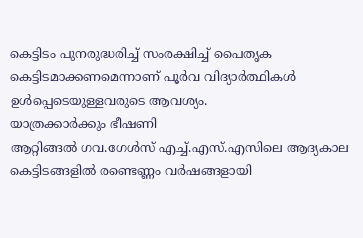കെട്ടിടം പുനരുദ്ധരിച്ച് സംരക്ഷിച്ച് പൈതൃക കെട്ടിടമാക്കണമെന്നാണ് പൂർവ വിദ്യാർത്ഥികൾ ഉൾപ്പെടെയുള്ളവരുടെ ആവശ്യം.
യാത്രക്കാർക്കും ഭീഷണി
ആറ്റിങ്ങൽ ഗവ.ഗേൾസ് എച്ച്.എസ്.എസിലെ ആദ്യകാല കെട്ടിടങ്ങളിൽ രണ്ടെണ്ണം വർഷങ്ങളായി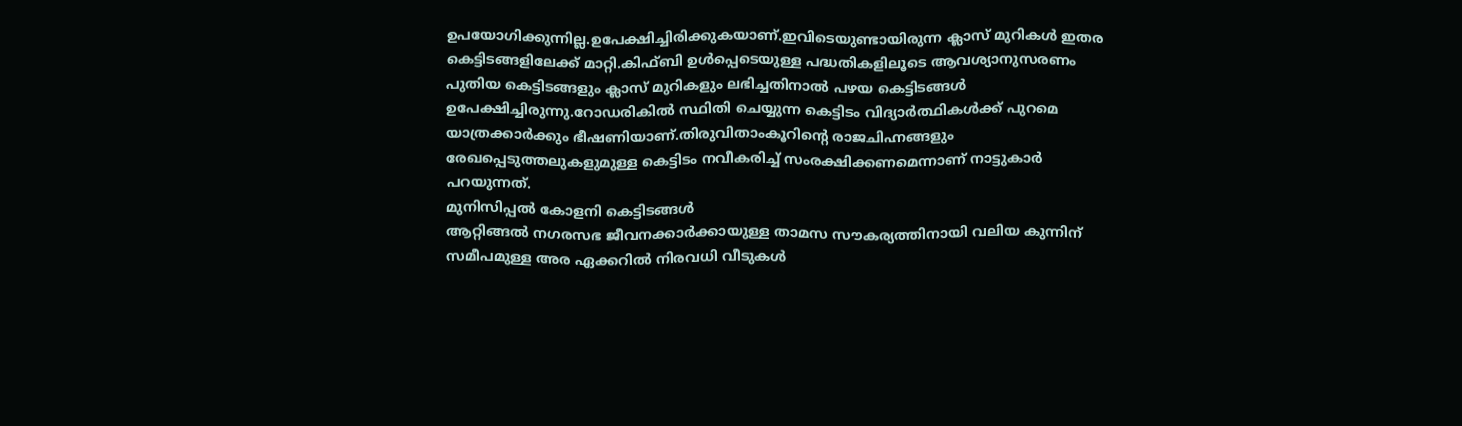ഉപയോഗിക്കുന്നില്ല.ഉപേക്ഷിച്ചിരിക്കുകയാണ്.ഇവിടെയുണ്ടായിരുന്ന ക്ലാസ് മുറികൾ ഇതര കെട്ടിടങ്ങളിലേക്ക് മാറ്റി.കിഫ്ബി ഉൾപ്പെടെയുള്ള പദ്ധതികളിലൂടെ ആവശ്യാനുസരണം പുതിയ കെട്ടിടങ്ങളും ക്ലാസ് മുറികളും ലഭിച്ചതിനാൽ പഴയ കെട്ടിടങ്ങൾ ഉപേക്ഷിച്ചിരുന്നു.റോഡരികിൽ സ്ഥിതി ചെയ്യുന്ന കെട്ടിടം വിദ്യാർത്ഥികൾക്ക് പുറമെ യാത്രക്കാർക്കും ഭീഷണിയാണ്.തിരുവിതാംകൂറിന്റെ രാജചിഹ്നങ്ങളും രേഖപ്പെടുത്തലുകളുമുള്ള കെട്ടിടം നവീകരിച്ച് സംരക്ഷിക്കണമെന്നാണ് നാട്ടുകാർ പറയുന്നത്.
മുനിസിപ്പൽ കോളനി കെട്ടിടങ്ങൾ
ആറ്റിങ്ങൽ നഗരസഭ ജീവനക്കാർക്കായുള്ള താമസ സൗകര്യത്തിനായി വലിയ കുന്നിന് സമീപമുള്ള അര ഏക്കറിൽ നിരവധി വീടുകൾ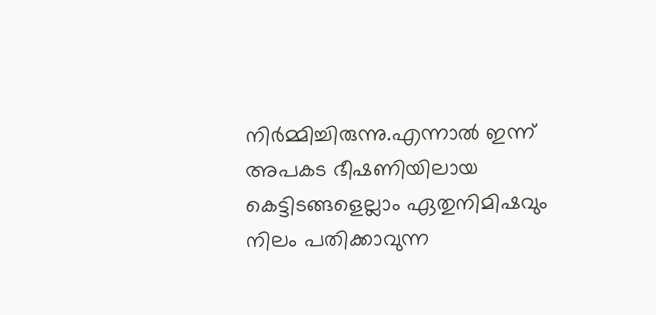നിർമ്മിച്ചിരുന്നു.എന്നാൽ ഇന്ന് അപകട ഭീഷണിയിലായ കെട്ടിടങ്ങളെല്ലാം ഏതുനിമിഷവും നിലം പതിക്കാവുന്ന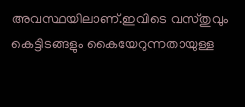അവസ്ഥയിലാണ്.ഇവിടെ വസ്തുവും കെട്ടിടങ്ങളും കൈയേറുന്നതായുള്ള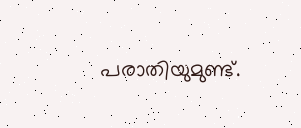പരാതിയുമുണ്ട്.